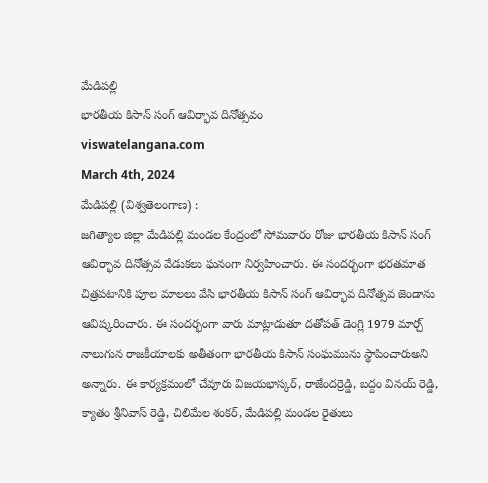మేడిపల్లి
భారతీయ కిసాన్ సంగ్ ఆవిర్భావ దినోత్సవం
viswatelangana.com
March 4th, 2024
మేడిపల్లి (విశ్వతెలంగాణ) :
జగిత్యాల జిల్లా మేడిపల్లి మండల కేంద్రంలో సోమవారం రోజు భారతీయ కిసాన్ సంగ్ ఆవిర్భావ దినోత్సవ వేడుకలు ఘనంగా నిర్వహించారు. ఈ సందర్భంగా భరతమాత చిత్రపటానికి పూల మాలలు వేసి భారతీయ కిసాన్ సంగ్ ఆవిర్భావ దినోత్సవ జెండాను ఆవిష్కరించారు. ఈ సందర్భంగా వారు మాట్లాడుతూ దతోపత్ డెంగ్లి 1979 మార్చ్ నాలుగున రాజకీయాలకు అతీతంగా భారతీయ కిసాన్ సంఘమును స్థాపించారుఅని అన్నారు. ఈ కార్యక్రమంలో చేవూరు విజయభాస్కర్, రాజేందర్రెడ్డి, బద్దం వినయ్ రెడ్డి, క్యాతం శ్రీనివాస్ రెడ్డి, చిలిమేల శంకర్, మేడిపల్లి మండల రైతులు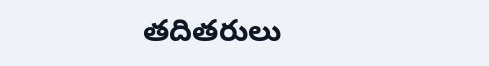తదితరులు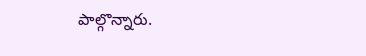పాల్గొన్నారు.